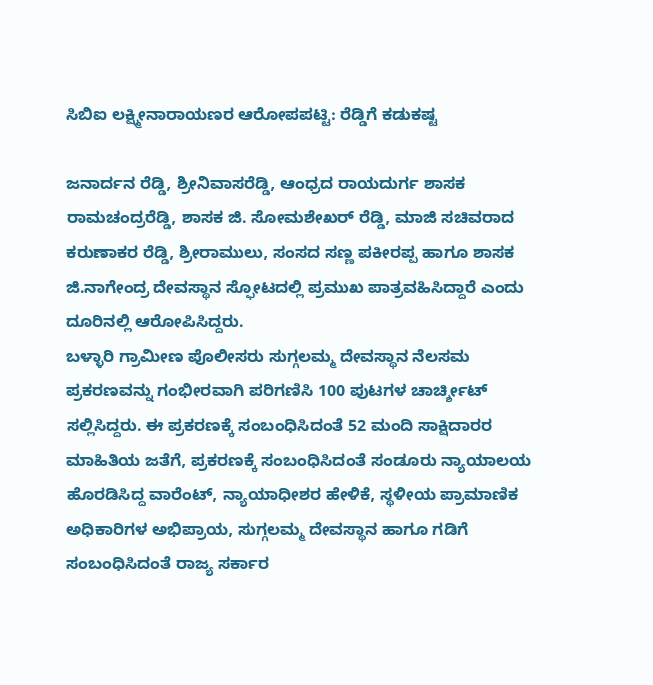ಸಿಬಿಐ ಲಕ್ಷ್ಮೀನಾರಾಯಣರ ಆರೋಪಪಟ್ಟಿ: ರೆಡ್ಡಿಗೆ ಕಡುಕಷ್ಟ

ಜನಾರ್ದನ ರೆಡ್ಡಿ, ಶ್ರೀನಿವಾಸರೆಡ್ಡಿ, ಆಂಧ್ರದ ರಾಯದುರ್ಗ ಶಾಸಕ ರಾಮಚಂದ್ರರೆಡ್ಡಿ, ಶಾಸಕ ಜಿ. ಸೋಮಶೇಖರ್ ರೆಡ್ಡಿ, ಮಾಜಿ ಸಚಿವರಾದ ಕರುಣಾಕರ ರೆಡ್ಡಿ, ಶ್ರೀರಾಮುಲು, ಸಂಸದ ಸಣ್ಣ ಪಕೀರಪ್ಪ ಹಾಗೂ ಶಾಸಕ ಜಿ.ನಾಗೇಂದ್ರ ದೇವಸ್ಥಾನ ಸ್ಫೋಟದಲ್ಲಿ ಪ್ರಮುಖ ಪಾತ್ರವಹಿಸಿದ್ದಾರೆ ಎಂದು ದೂರಿನಲ್ಲಿ ಆರೋಪಿಸಿದ್ದರು.
ಬಳ್ಳಾರಿ ಗ್ರಾಮೀಣ ಪೊಲೀಸರು ಸುಗ್ಗಲಮ್ಮ ದೇವಸ್ಥಾನ ನೆಲಸಮ ಪ್ರಕರಣವನ್ನು ಗಂಭೀರವಾಗಿ ಪರಿಗಣಿಸಿ 100 ಪುಟಗಳ ಚಾರ್ಚ್ಶೀಟ್ ಸಲ್ಲಿಸಿದ್ದರು. ಈ ಪ್ರಕರಣಕ್ಕೆ ಸಂಬಂಧಿಸಿದಂತೆ 52 ಮಂದಿ ಸಾಕ್ಷಿದಾರರ ಮಾಹಿತಿಯ ಜತೆಗೆ, ಪ್ರಕರಣಕ್ಕೆ ಸಂಬಂಧಿಸಿದಂತೆ ಸಂಡೂರು ನ್ಯಾಯಾಲಯ ಹೊರಡಿಸಿದ್ದ ವಾರೆಂಟ್, ನ್ಯಾಯಾಧೀಶರ ಹೇಳಿಕೆ, ಸ್ಥಳೀಯ ಪ್ರಾಮಾಣಿಕ ಅಧಿಕಾರಿಗಳ ಅಭಿಪ್ರಾಯ, ಸುಗ್ಗಲಮ್ಮ ದೇವಸ್ಥಾನ ಹಾಗೂ ಗಡಿಗೆ ಸಂಬಂಧಿಸಿದಂತೆ ರಾಜ್ಯ ಸರ್ಕಾರ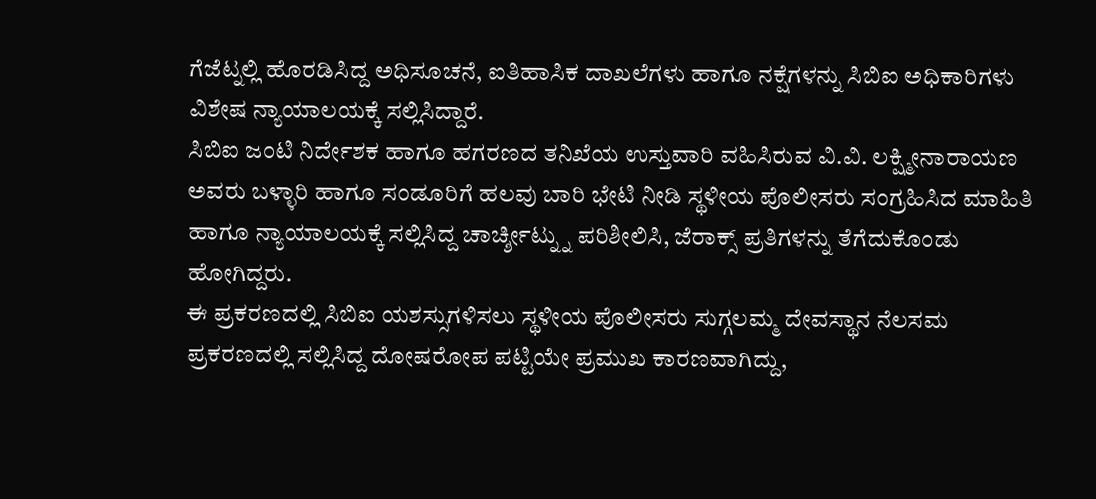ಗೆಜೆಟ್ನಲ್ಲಿ ಹೊರಡಿಸಿದ್ದ ಅಧಿಸೂಚನೆ, ಐತಿಹಾಸಿಕ ದಾಖಲೆಗಳು ಹಾಗೂ ನಕ್ಷೆಗಳನ್ನು ಸಿಬಿಐ ಅಧಿಕಾರಿಗಳು ವಿಶೇಷ ನ್ಯಾಯಾಲಯಕ್ಕೆ ಸಲ್ಲಿಸಿದ್ದಾರೆ.
ಸಿಬಿಐ ಜಂಟಿ ನಿರ್ದೇಶಕ ಹಾಗೂ ಹಗರಣದ ತನಿಖೆಯ ಉಸ್ತುವಾರಿ ವಹಿಸಿರುವ ವಿ.ವಿ. ಲಕ್ಷ್ಮೀನಾರಾಯಣ ಅವರು ಬಳ್ಳಾರಿ ಹಾಗೂ ಸಂಡೂರಿಗೆ ಹಲವು ಬಾರಿ ಭೇಟಿ ನೀಡಿ ಸ್ಥಳೀಯ ಪೊಲೀಸರು ಸಂಗ್ರಹಿಸಿದ ಮಾಹಿತಿ ಹಾಗೂ ನ್ಯಾಯಾಲಯಕ್ಕೆ ಸಲ್ಲಿಸಿದ್ದ ಚಾರ್ಚ್ಶೀಟ್ನ್ನು ಪರಿಶೀಲಿಸಿ, ಜೆರಾಕ್ಸ್ ಪ್ರತಿಗಳನ್ನು ತೆಗೆದುಕೊಂಡು ಹೋಗಿದ್ದರು.
ಈ ಪ್ರಕರಣದಲ್ಲಿ ಸಿಬಿಐ ಯಶಸ್ಸುಗಳಿಸಲು ಸ್ಥಳೀಯ ಪೊಲೀಸರು ಸುಗ್ಗಲಮ್ಮ ದೇವಸ್ಥಾನ ನೆಲಸಮ ಪ್ರಕರಣದಲ್ಲಿ ಸಲ್ಲಿಸಿದ್ದ ದೋಷರೋಪ ಪಟ್ಟಿಯೇ ಪ್ರಮುಖ ಕಾರಣವಾಗಿದ್ದು,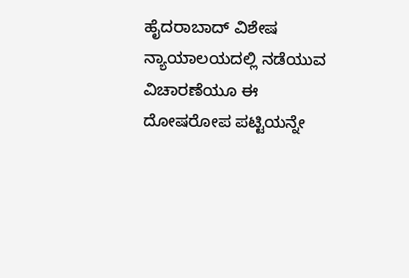ಹೈದರಾಬಾದ್ ವಿಶೇಷ ನ್ಯಾಯಾಲಯದಲ್ಲಿ ನಡೆಯುವ ವಿಚಾರಣೆಯೂ ಈ ದೋಷರೋಪ ಪಟ್ಟಿಯನ್ನೇ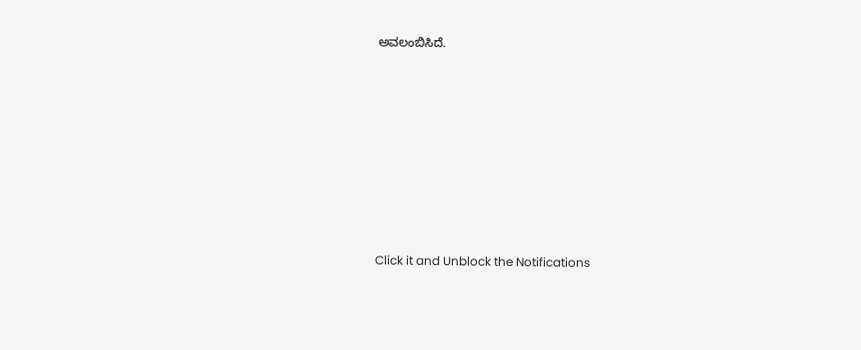ಅವಲಂಬಿಸಿದೆ.












Click it and Unblock the Notifications